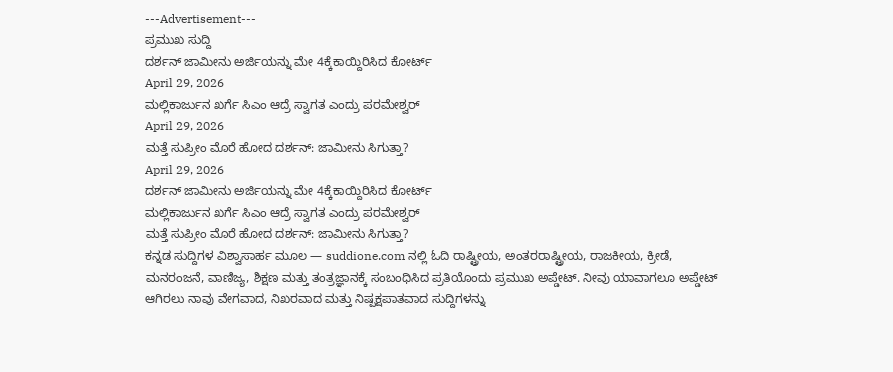---Advertisement---
ಪ್ರಮುಖ ಸುದ್ದಿ
ದರ್ಶನ್ ಜಾಮೀನು ಅರ್ಜಿಯನ್ನು ಮೇ 4ಕ್ಕೆಕಾಯ್ದಿರಿಸಿದ ಕೋರ್ಟ್
April 29, 2026
ಮಲ್ಲಿಕಾರ್ಜುನ ಖರ್ಗೆ ಸಿಎಂ ಆದ್ರೆ ಸ್ವಾಗತ ಎಂದ್ರು ಪರಮೇಶ್ವರ್
April 29, 2026
ಮತ್ತೆ ಸುಪ್ರೀಂ ಮೊರೆ ಹೋದ ದರ್ಶನ್: ಜಾಮೀನು ಸಿಗುತ್ತಾ?
April 29, 2026
ದರ್ಶನ್ ಜಾಮೀನು ಅರ್ಜಿಯನ್ನು ಮೇ 4ಕ್ಕೆಕಾಯ್ದಿರಿಸಿದ ಕೋರ್ಟ್
ಮಲ್ಲಿಕಾರ್ಜುನ ಖರ್ಗೆ ಸಿಎಂ ಆದ್ರೆ ಸ್ವಾಗತ ಎಂದ್ರು ಪರಮೇಶ್ವರ್
ಮತ್ತೆ ಸುಪ್ರೀಂ ಮೊರೆ ಹೋದ ದರ್ಶನ್: ಜಾಮೀನು ಸಿಗುತ್ತಾ?
ಕನ್ನಡ ಸುದ್ದಿಗಳ ವಿಶ್ವಾಸಾರ್ಹ ಮೂಲ — suddione.com ನಲ್ಲಿ ಓದಿ ರಾಷ್ಟ್ರೀಯ, ಅಂತರರಾಷ್ಟ್ರೀಯ, ರಾಜಕೀಯ, ಕ್ರೀಡೆ, ಮನರಂಜನೆ, ವಾಣಿಜ್ಯ, ಶಿಕ್ಷಣ ಮತ್ತು ತಂತ್ರಜ್ಞಾನಕ್ಕೆ ಸಂಬಂಧಿಸಿದ ಪ್ರತಿಯೊಂದು ಪ್ರಮುಖ ಅಪ್ಡೇಟ್. ನೀವು ಯಾವಾಗಲೂ ಅಪ್ಡೇಟ್ ಆಗಿರಲು ನಾವು ವೇಗವಾದ, ನಿಖರವಾದ ಮತ್ತು ನಿಷ್ಪಕ್ಷಪಾತವಾದ ಸುದ್ದಿಗಳನ್ನು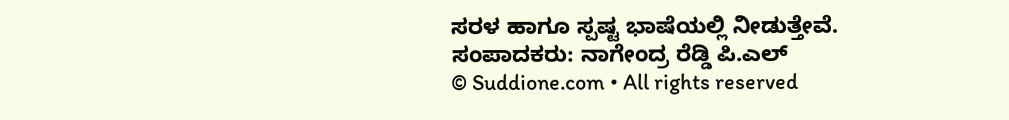ಸರಳ ಹಾಗೂ ಸ್ಪಷ್ಟ ಭಾಷೆಯಲ್ಲಿ ನೀಡುತ್ತೇವೆ.
ಸಂಪಾದಕರು: ನಾಗೇಂದ್ರ ರೆಡ್ಡಿ ಪಿ.ಎಲ್
© Suddione.com • All rights reserved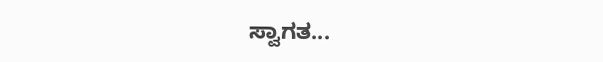ಸ್ವಾಗತ...